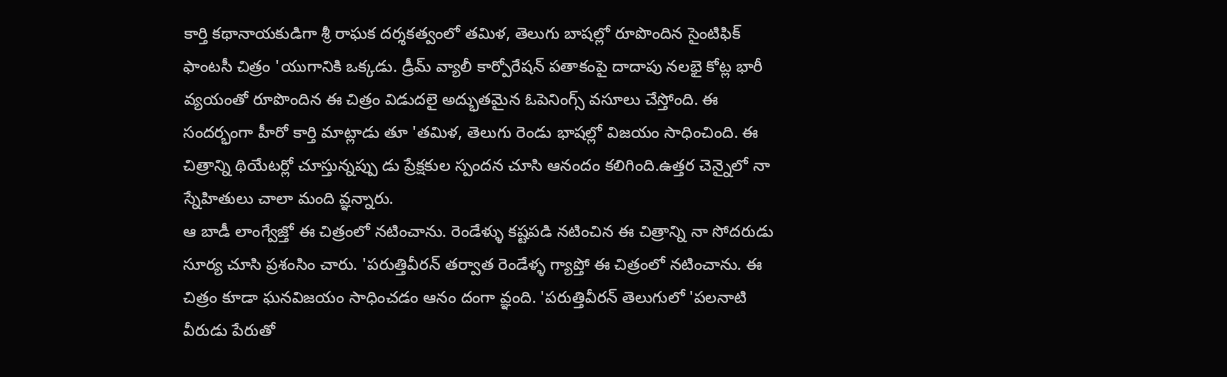కార్తి కథానాయకుడిగా శ్రీ రాఘక దర్శకత్వంలో తమిళ, తెలుగు బాషల్లో రూపొందిన సైంటిఫిక్ ఫాంటసీ చిత్రం 'యుగానికి ఒక్కడు. డ్రీమ్ వ్యాలీ కార్పోరేషన్ పతాకంపై దాదాపు నలభై కోట్ల భారీ వ్యయంతో రూపొందిన ఈ చిత్రం విడుదలై అద్భుతమైన ఓపెనింగ్స్ వసూలు చేస్తోంది. ఈ సందర్భంగా హీరో కార్తి మాట్లాడు తూ 'తమిళ, తెలుగు రెండు భాషల్లో విజయం సాధించింది. ఈ చిత్రాన్ని థియేటర్లో చూస్తున్నప్పు డు ప్రేక్షకుల స్పందన చూసి ఆనందం కలిగింది.ఉత్తర చెన్నైలో నా స్నేహితులు చాలా మంది వ్ఞన్నారు.
ఆ బాడీ లాంగ్వేజ్తో ఈ చిత్రంలో నటించాను. రెండేళ్ళు కష్టపడి నటించిన ఈ చిత్రాన్ని నా సోదరుడు సూర్య చూసి ప్రశంసిం చారు. 'పరుత్తివీరన్ తర్వాత రెండేళ్ళ గ్యాప్తో ఈ చిత్రంలో నటించాను. ఈ చిత్రం కూడా ఘనవిజయం సాధించడం ఆనం దంగా వ్ఞంది. 'పరుత్తివీరన్ తెలుగులో 'పలనాటి వీరుడు పేరుతో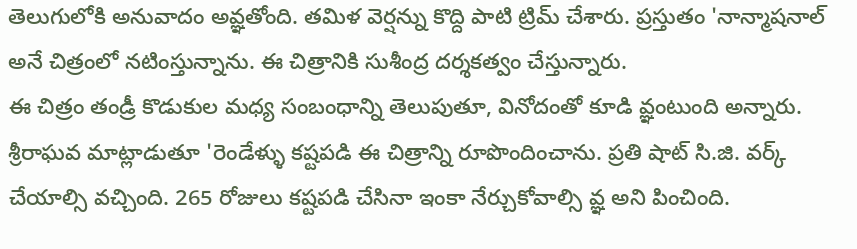తెలుగులోకి అనువాదం అవ్ఞతోంది. తమిళ వెర్షన్ను కొద్ది పాటి ట్రిమ్ చేశారు. ప్రస్తుతం 'నాన్మాషనాల్ అనే చిత్రంలో నటింస్తున్నాను. ఈ చిత్రానికి సుశీంద్ర దర్శకత్వం చేస్తున్నారు.
ఈ చిత్రం తండ్రీ కొడుకుల మధ్య సంబంధాన్ని తెలుపుతూ, వినోదంతో కూడి వ్ఞంటుంది అన్నారు. శ్రీరాఘవ మాట్లాడుతూ 'రెండేళ్ళు కష్టపడి ఈ చిత్రాన్ని రూపొందించాను. ప్రతి షాట్ సి.జి. వర్క్ చేయాల్సి వచ్చింది. 265 రోజులు కష్టపడి చేసినా ఇంకా నేర్చుకోవాల్సి వ్ఞ అని పించింది.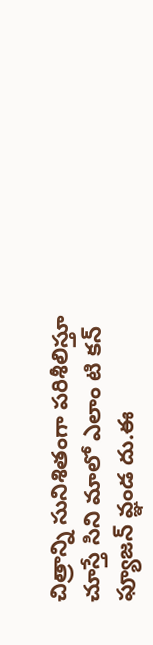చిత్రాన్ని సునిశితంగా పరిశీలిస్తూ చూస్తే సిని మాలో ఎలాం టి కన్ ఫ్యూజన్ వ్ఞండ దు.ఈ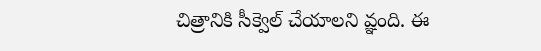చిత్రానికి సీక్వెల్ చేయాలని వ్ఞంది. ఈ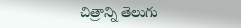చిత్రాన్ని తెలుగు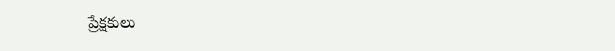ప్రేక్షకులు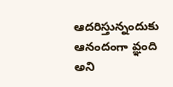ఆదరిస్తున్నందుకు ఆనందంగా వ్ఞంది అని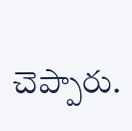చెప్పారు.